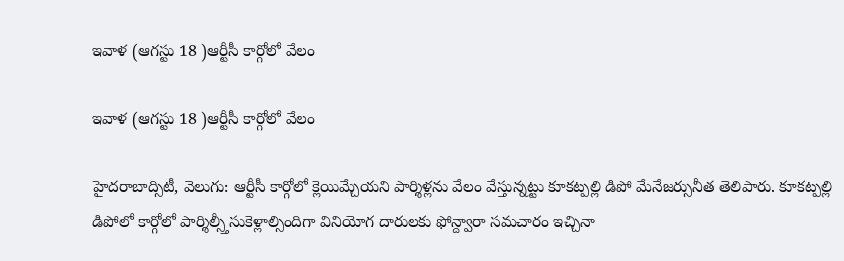ఇవాళ (ఆగస్టు 18 )ఆర్టీసీ కార్గోలో వేలం

ఇవాళ (ఆగస్టు 18 )ఆర్టీసీ కార్గోలో వేలం

హైదరాబాద్సిటీ, వెలుగు: ఆర్టీసీ కార్గోలో క్లెయిమ్చేయని పార్శిళ్లను వేలం వేస్తున్నట్టు కూకట్పల్లి డిపో మేనేజర్సునీత తెలిపారు. కూకట్పల్లి డిపోలో కార్గోలో పార్శిల్స్తీసుకెళ్లాల్సిందిగా వినియోగ దారులకు ఫోన్ద్వారా సమచారం ఇచ్చినా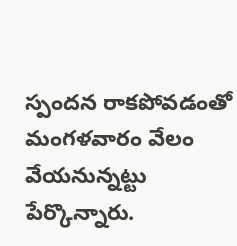స్పందన రాకపోవడంతో మంగళవారం వేలం వేయనున్నట్టు పేర్కొన్నారు.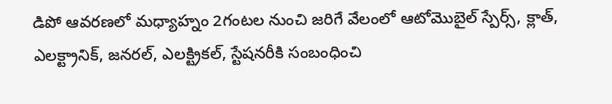డిపో ఆవరణలో మధ్యాహ్నం 2గంటల నుంచి జరిగే వేలంలో ఆటోమొబైల్ స్పేర్స్, క్లాత్, ఎలక్ట్రానిక్, జనరల్, ఎలక్ట్రికల్, స్టేషనరీకి సంబంధించి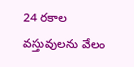24 రకాల వస్తువులను వేలం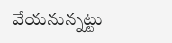వేయనున్నట్టు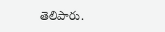తెలిపారు.